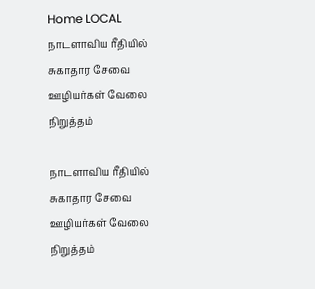Home LOCAL நாடளாவிய ரீதியில் சுகாதார சேவை ஊழியர்கள் வேலை நிறுத்தம்

நாடளாவிய ரீதியில் சுகாதார சேவை ஊழியர்கள் வேலை நிறுத்தம்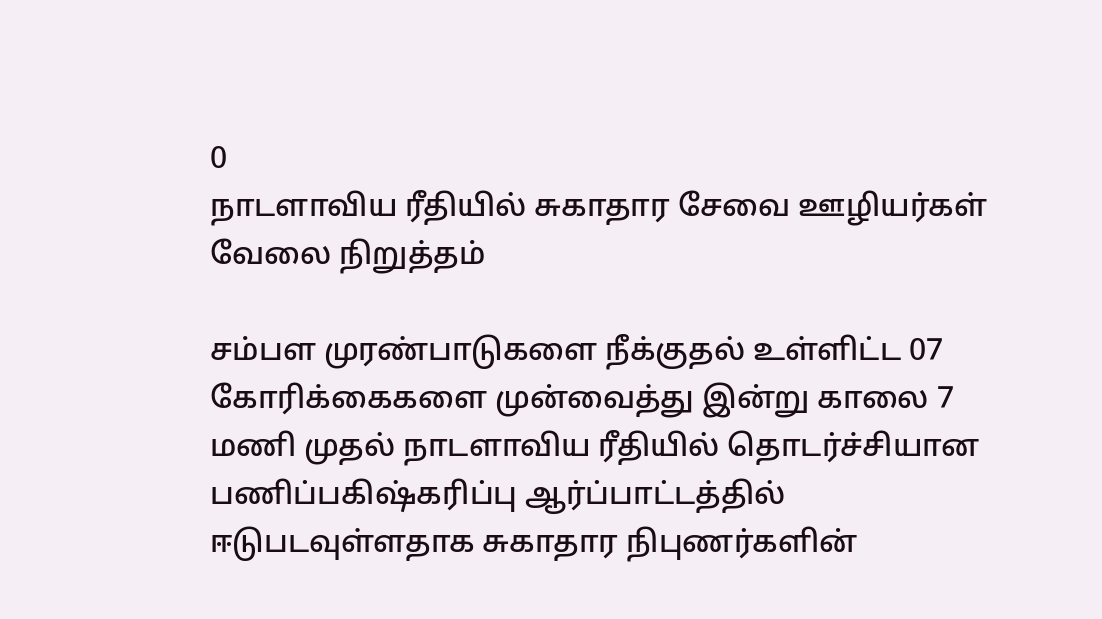0
நாடளாவிய ரீதியில் சுகாதார சேவை ஊழியர்கள் வேலை நிறுத்தம்

சம்பள முரண்பாடுகளை நீக்குதல் உள்ளிட்ட 07 கோரிக்கைகளை முன்வைத்து இன்று காலை 7 மணி முதல் நாடளாவிய ரீதியில் தொடர்ச்சியான பணிப்பகிஷ்கரிப்பு ஆர்ப்பாட்டத்தில் ஈடுபடவுள்ளதாக சுகாதார நிபுணர்களின்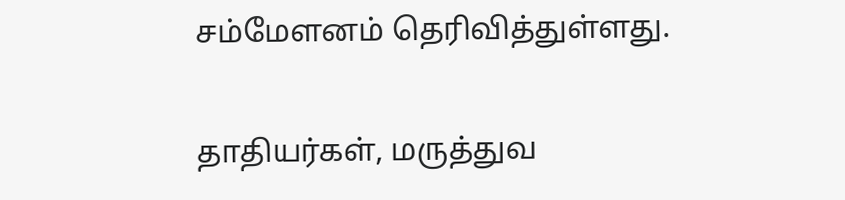சம்மேளனம் தெரிவித்துள்ளது.

தாதியர்கள், மருத்துவ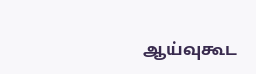ஆய்வுகூட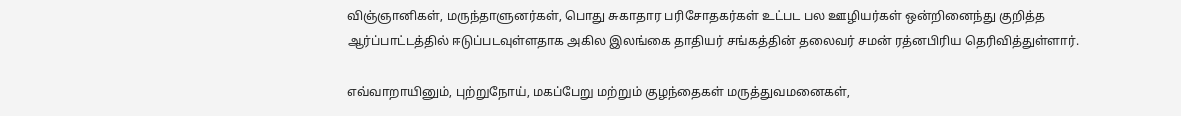விஞ்ஞானிகள், மருந்தாளுனர்கள், பொது சுகாதார பரிசோதகர்கள் உட்பட பல ஊழியர்கள் ஒன்றினைந்து குறித்த ஆர்ப்பாட்டத்தில் ஈடுப்படவுள்ளதாக அகில இலங்கை தாதியர் சங்கத்தின் தலைவர் சமன் ரத்னபிரிய தெரிவித்துள்ளார்.

எவ்வாறாயினும், புற்றுநோய், மகப்பேறு மற்றும் குழந்தைகள் மருத்துவமனைகள்,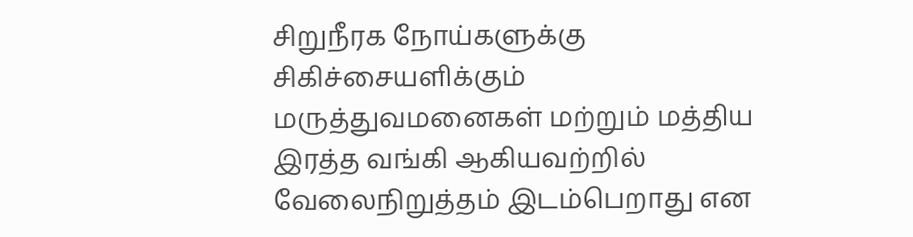சிறுநீரக நோய்களுக்கு சிகிச்சையளிக்கும் மருத்துவமனைகள் மற்றும் மத்திய இரத்த வங்கி ஆகியவற்றில் வேலைநிறுத்தம் இடம்பெறாது என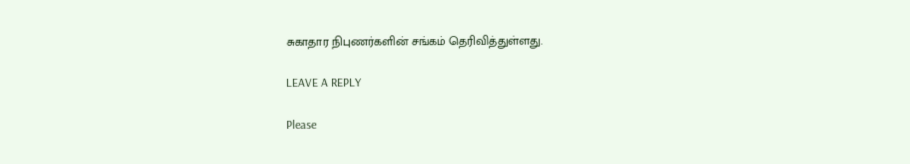சுகாதார நிபுணர்களின் சங்கம் தெரிவித்துள்ளது.

LEAVE A REPLY

Please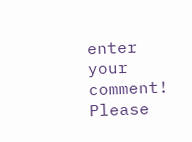enter your comment!
Please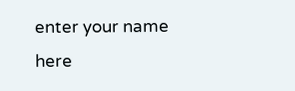enter your name here